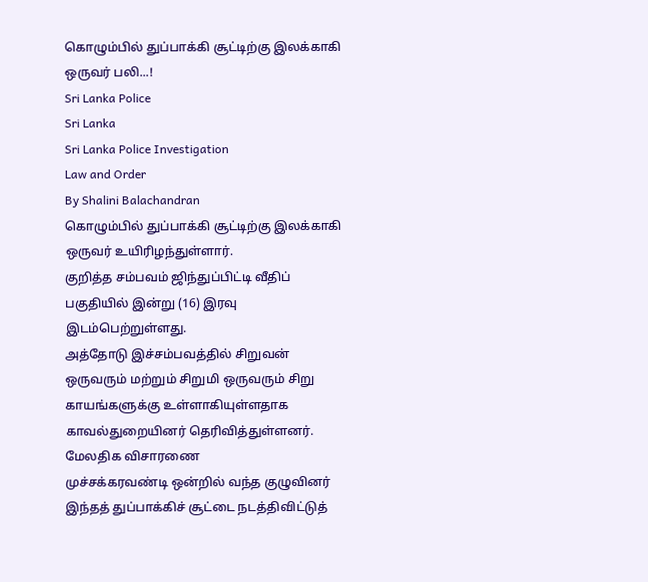கொழும்பில் துப்பாக்கி சூட்டிற்கு இலக்காகி ஒருவர் பலி...!
Sri Lanka Police
Sri Lanka
Sri Lanka Police Investigation
Law and Order
By Shalini Balachandran
கொழும்பில் துப்பாக்கி சூட்டிற்கு இலக்காகி ஒருவர் உயிரிழந்துள்ளார்.
குறித்த சம்பவம் ஜிந்துப்பிட்டி வீதிப் பகுதியில் இன்று (16) இரவு இடம்பெற்றுள்ளது.
அத்தோடு இச்சம்பவத்தில் சிறுவன் ஒருவரும் மற்றும் சிறுமி ஒருவரும் சிறு காயங்களுக்கு உள்ளாகியுள்ளதாக காவல்துறையினர் தெரிவித்துள்ளனர்.
மேலதிக விசாரணை
முச்சக்கரவண்டி ஒன்றில் வந்த குழுவினர் இந்தத் துப்பாக்கிச் சூட்டை நடத்திவிட்டுத்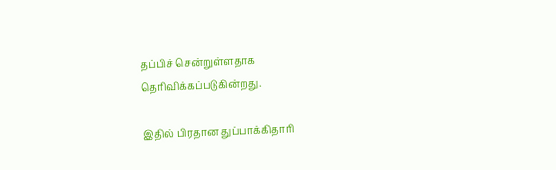தப்பிச் சென்றுள்ளதாக தெரிவிக்கப்படுகின்றது.

இதில் பிரதான துப்பாக்கிதாரி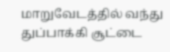மாறுவேடத்தில் வந்து துப்பாக்கி சூட்டை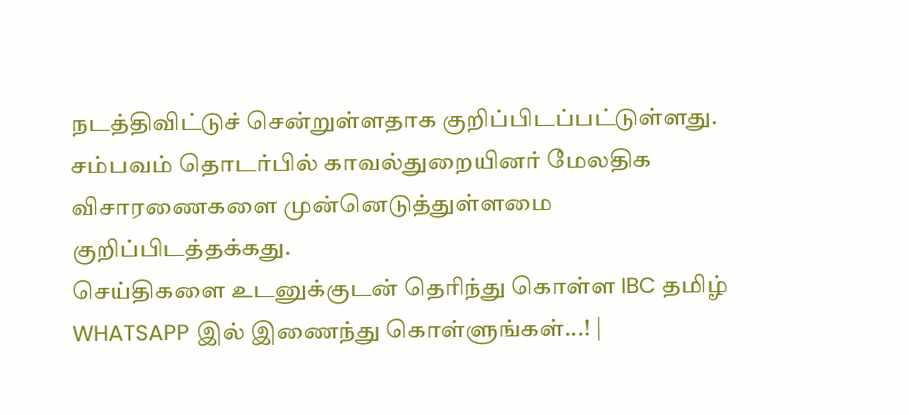நடத்திவிட்டுச் சென்றுள்ளதாக குறிப்பிடப்பட்டுள்ளது.
சம்பவம் தொடர்பில் காவல்துறையினர் மேலதிக விசாரணைகளை முன்னெடுத்துள்ளமை குறிப்பிடத்தக்கது.
செய்திகளை உடனுக்குடன் தெரிந்து கொள்ள IBC தமிழ் WHATSAPP இல் இணைந்து கொள்ளுங்கள்...! |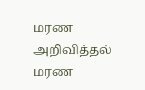மரண அறிவித்தல்
மரண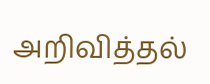அறிவித்தல்